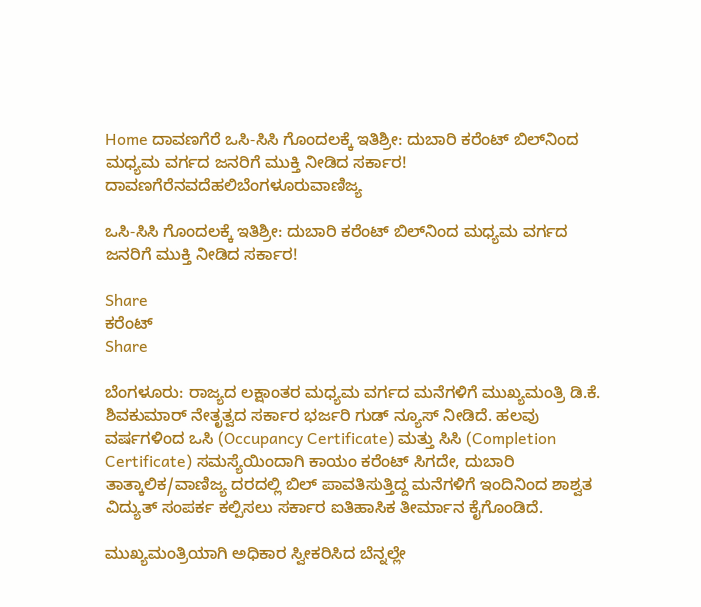Home ದಾವಣಗೆರೆ ಒಸಿ-ಸಿಸಿ ಗೊಂದಲಕ್ಕೆ ಇತಿಶ್ರೀ: ದುಬಾರಿ ಕರೆಂಟ್ ಬಿಲ್‌ನಿಂದ ಮಧ್ಯಮ ವರ್ಗದ ಜನರಿಗೆ ಮುಕ್ತಿ ನೀಡಿದ ಸರ್ಕಾರ!
ದಾವಣಗೆರೆನವದೆಹಲಿಬೆಂಗಳೂರುವಾಣಿಜ್ಯ

ಒಸಿ-ಸಿಸಿ ಗೊಂದಲಕ್ಕೆ ಇತಿಶ್ರೀ: ದುಬಾರಿ ಕರೆಂಟ್ ಬಿಲ್‌ನಿಂದ ಮಧ್ಯಮ ವರ್ಗದ ಜನರಿಗೆ ಮುಕ್ತಿ ನೀಡಿದ ಸರ್ಕಾರ!

Share
ಕರೆಂಟ್
Share

ಬೆಂಗಳೂರು: ರಾಜ್ಯದ ಲಕ್ಷಾಂತರ ಮಧ್ಯಮ ವರ್ಗದ ಮನೆಗಳಿಗೆ ಮುಖ್ಯಮಂತ್ರಿ ಡಿ.ಕೆ. ಶಿವಕುಮಾರ್ ನೇತೃತ್ವದ ಸರ್ಕಾರ ಭರ್ಜರಿ ಗುಡ್ ನ್ಯೂಸ್ ನೀಡಿದೆ. ಹಲವು ವರ್ಷಗಳಿಂದ ಒಸಿ (Occupancy Certificate) ಮತ್ತು ಸಿಸಿ (Completion Certificate) ಸಮಸ್ಯೆಯಿಂದಾಗಿ ಕಾಯಂ ಕರೆಂಟ್ ಸಿಗದೇ, ದುಬಾರಿ ತಾತ್ಕಾಲಿಕ/ವಾಣಿಜ್ಯ ದರದಲ್ಲಿ ಬಿಲ್ ಪಾವತಿಸುತ್ತಿದ್ದ ಮನೆಗಳಿಗೆ ಇಂದಿನಿಂದ ಶಾಶ್ವತ ವಿದ್ಯುತ್ ಸಂಪರ್ಕ ಕಲ್ಪಿಸಲು ಸರ್ಕಾರ ಐತಿಹಾಸಿಕ ತೀರ್ಮಾನ ಕೈಗೊಂಡಿದೆ.

ಮುಖ್ಯಮಂತ್ರಿಯಾಗಿ ಅಧಿಕಾರ ಸ್ವೀಕರಿಸಿದ ಬೆನ್ನಲ್ಲೇ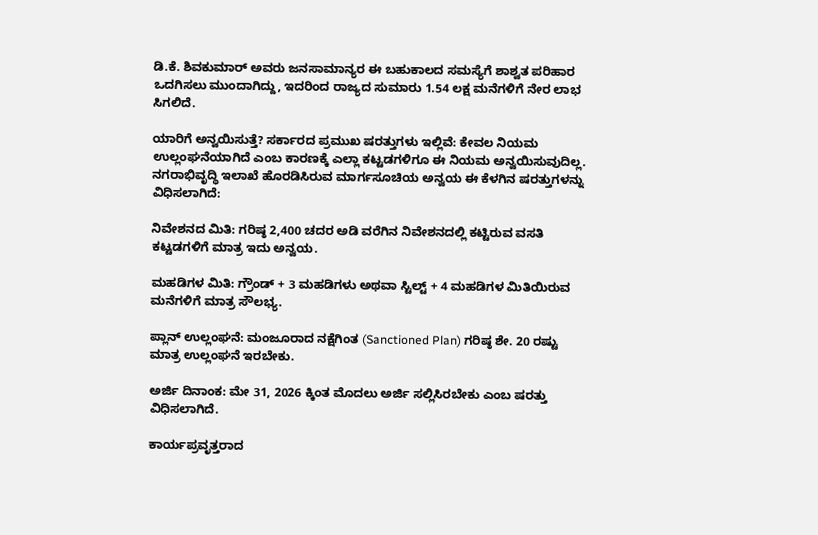ಡಿ.ಕೆ. ಶಿವಕುಮಾರ್ ಅವರು ಜನಸಾಮಾನ್ಯರ ಈ ಬಹುಕಾಲದ ಸಮಸ್ಯೆಗೆ ಶಾಶ್ವತ ಪರಿಹಾರ ಒದಗಿಸಲು ಮುಂದಾಗಿದ್ದು, ಇದರಿಂದ ರಾಜ್ಯದ ಸುಮಾರು 1.54 ಲಕ್ಷ ಮನೆಗಳಿಗೆ ನೇರ ಲಾಭ ಸಿಗಲಿದೆ.

ಯಾರಿಗೆ ಅನ್ವಯಿಸುತ್ತೆ? ಸರ್ಕಾರದ ಪ್ರಮುಖ ಷರತ್ತುಗಳು ಇಲ್ಲಿವೆ: ಕೇವಲ ನಿಯಮ ಉಲ್ಲಂಘನೆಯಾಗಿದೆ ಎಂಬ ಕಾರಣಕ್ಕೆ ಎಲ್ಲಾ ಕಟ್ಟಡಗಳಿಗೂ ಈ ನಿಯಮ ಅನ್ವಯಿಸುವುದಿಲ್ಲ. ನಗರಾಭಿವೃದ್ಧಿ ಇಲಾಖೆ ಹೊರಡಿಸಿರುವ ಮಾರ್ಗಸೂಚಿಯ ಅನ್ವಯ ಈ ಕೆಳಗಿನ ಷರತ್ತುಗಳನ್ನು ವಿಧಿಸಲಾಗಿದೆ:

ನಿವೇಶನದ ಮಿತಿ: ಗರಿಷ್ಠ 2,400 ಚದರ ಅಡಿ ವರೆಗಿನ ನಿವೇಶನದಲ್ಲಿ ಕಟ್ಟಿರುವ ವಸತಿ ಕಟ್ಟಡಗಳಿಗೆ ಮಾತ್ರ ಇದು ಅನ್ವಯ.

ಮಹಡಿಗಳ ಮಿತಿ: ಗ್ರೌಂಡ್ + 3 ಮಹಡಿಗಳು ಅಥವಾ ಸ್ಟಿಲ್ಟ್ + 4 ಮಹಡಿಗಳ ಮಿತಿಯಿರುವ ಮನೆಗಳಿಗೆ ಮಾತ್ರ ಸೌಲಭ್ಯ.

ಪ್ಲಾನ್ ಉಲ್ಲಂಘನೆ: ಮಂಜೂರಾದ ನಕ್ಷೆಗಿಂತ (Sanctioned Plan) ಗರಿಷ್ಠ ಶೇ. 20 ರಷ್ಟು ಮಾತ್ರ ಉಲ್ಲಂಘನೆ ಇರಬೇಕು.

ಅರ್ಜಿ ದಿನಾಂಕ: ಮೇ 31, 2026 ಕ್ಕಿಂತ ಮೊದಲು ಅರ್ಜಿ ಸಲ್ಲಿಸಿರಬೇಕು ಎಂಬ ಷರತ್ತು ವಿಧಿಸಲಾಗಿದೆ.

ಕಾರ್ಯಪ್ರವೃತ್ತರಾದ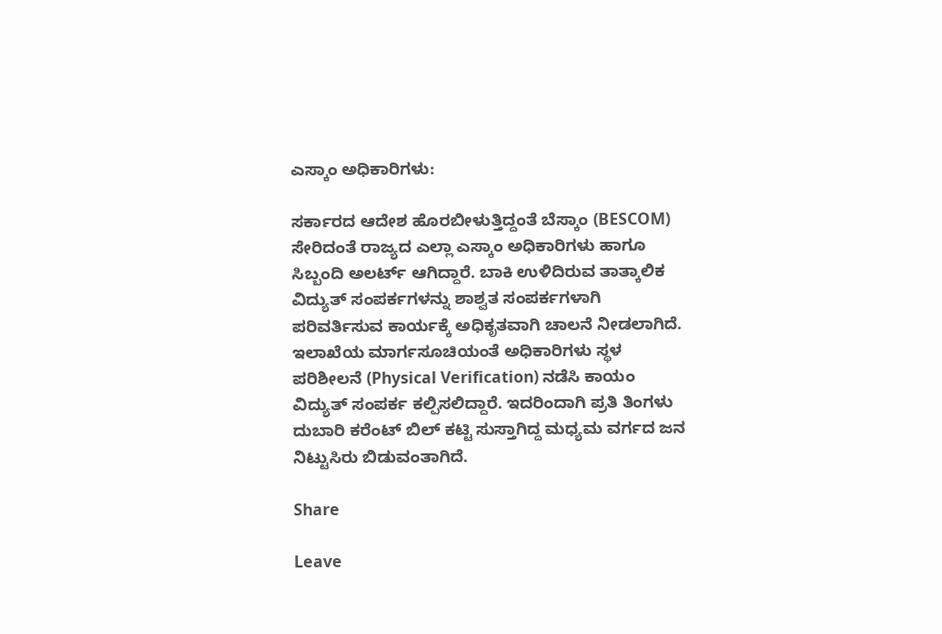ಎಸ್ಕಾಂ ಅಧಿಕಾರಿಗಳು:

ಸರ್ಕಾರದ ಆದೇಶ ಹೊರಬೀಳುತ್ತಿದ್ದಂತೆ ಬೆಸ್ಕಾಂ (BESCOM) ಸೇರಿದಂತೆ ರಾಜ್ಯದ ಎಲ್ಲಾ ಎಸ್ಕಾಂ ಅಧಿಕಾರಿಗಳು ಹಾಗೂ ಸಿಬ್ಬಂದಿ ಅಲರ್ಟ್ ಆಗಿದ್ದಾರೆ. ಬಾಕಿ ಉಳಿದಿರುವ ತಾತ್ಕಾಲಿಕ ವಿದ್ಯುತ್ ಸಂಪರ್ಕಗಳನ್ನು ಶಾಶ್ವತ ಸಂಪರ್ಕಗಳಾಗಿ ಪರಿವರ್ತಿಸುವ ಕಾರ್ಯಕ್ಕೆ ಅಧಿಕೃತವಾಗಿ ಚಾಲನೆ ನೀಡಲಾಗಿದೆ. ಇಲಾಖೆಯ ಮಾರ್ಗಸೂಚಿಯಂತೆ ಅಧಿಕಾರಿಗಳು ಸ್ಥಳ ಪರಿಶೀಲನೆ (Physical Verification) ನಡೆಸಿ ಕಾಯಂ ವಿದ್ಯುತ್ ಸಂಪರ್ಕ ಕಲ್ಪಿಸಲಿದ್ದಾರೆ. ಇದರಿಂದಾಗಿ ಪ್ರತಿ ತಿಂಗಳು ದುಬಾರಿ ಕರೆಂಟ್ ಬಿಲ್ ಕಟ್ಟಿ ಸುಸ್ತಾಗಿದ್ದ ಮಧ್ಯಮ ವರ್ಗದ ಜನ ನಿಟ್ಟುಸಿರು ಬಿಡುವಂತಾಗಿದೆ.

Share

Leave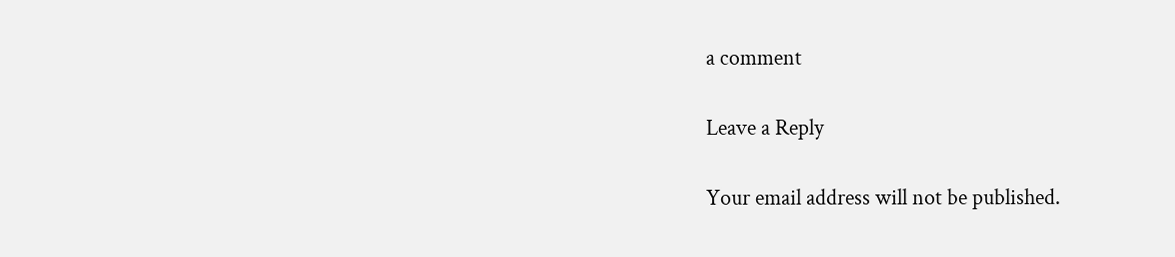a comment

Leave a Reply

Your email address will not be published.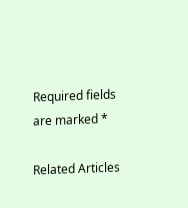Required fields are marked *

Related Articles